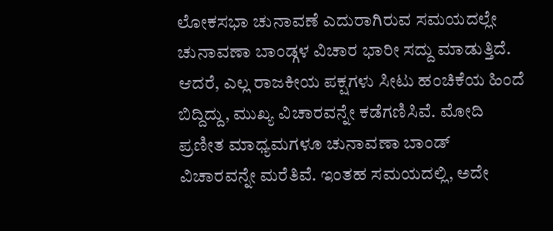ಲೋಕಸಭಾ ಚುನಾವಣೆ ಎದುರಾಗಿರುವ ಸಮಯದಲ್ಲೇ ಚುನಾವಣಾ ಬಾಂಡ್ಗಳ ವಿಚಾರ ಭಾರೀ ಸದ್ದು ಮಾಡುತ್ತಿದೆ. ಆದರೆ, ಎಲ್ಲ ರಾಜಕೀಯ ಪಕ್ಷಗಳು ಸೀಟು ಹಂಚಿಕೆಯ ಹಿಂದೆ ಬಿದ್ದಿದ್ದು, ಮುಖ್ಯ ವಿಚಾರವನ್ನೇ ಕಡೆಗಣಿಸಿವೆ. ಮೋದಿ ಪ್ರಣೀತ ಮಾಧ್ಯಮಗಳೂ ಚುನಾವಣಾ ಬಾಂಡ್ ವಿಚಾರವನ್ನೇ ಮರೆತಿವೆ. ಇಂತಹ ಸಮಯದಲ್ಲಿ, ಅದೇ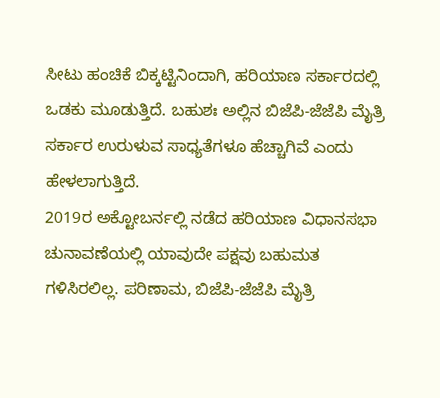ಸೀಟು ಹಂಚಿಕೆ ಬಿಕ್ಕಟ್ಟಿನಿಂದಾಗಿ, ಹರಿಯಾಣ ಸರ್ಕಾರದಲ್ಲಿ ಒಡಕು ಮೂಡುತ್ತಿದೆ. ಬಹುಶಃ ಅಲ್ಲಿನ ಬಿಜೆಪಿ-ಜೆಜೆಪಿ ಮೈತ್ರಿ ಸರ್ಕಾರ ಉರುಳುವ ಸಾಧ್ಯತೆಗಳೂ ಹೆಚ್ಚಾಗಿವೆ ಎಂದು ಹೇಳಲಾಗುತ್ತಿದೆ.
2019ರ ಅಕ್ಟೋಬರ್ನಲ್ಲಿ ನಡೆದ ಹರಿಯಾಣ ವಿಧಾನಸಭಾ ಚುನಾವಣೆಯಲ್ಲಿ ಯಾವುದೇ ಪಕ್ಷವು ಬಹುಮತ ಗಳಿಸಿರಲಿಲ್ಲ. ಪರಿಣಾಮ, ಬಿಜೆಪಿ-ಜೆಜೆಪಿ ಮೈತ್ರಿ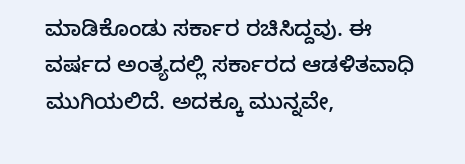ಮಾಡಿಕೊಂಡು ಸರ್ಕಾರ ರಚಿಸಿದ್ದವು. ಈ ವರ್ಷದ ಅಂತ್ಯದಲ್ಲಿ ಸರ್ಕಾರದ ಆಡಳಿತವಾಧಿ ಮುಗಿಯಲಿದೆ. ಅದಕ್ಕೂ ಮುನ್ನವೇ,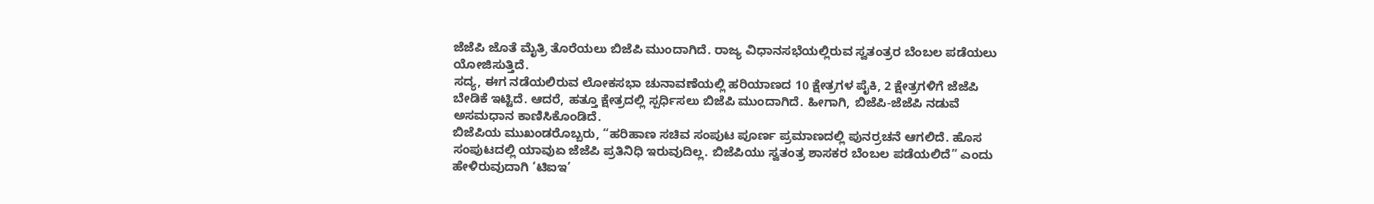ಜೆಜೆಪಿ ಜೊತೆ ಮೈತ್ರಿ ತೊರೆಯಲು ಬಿಜೆಪಿ ಮುಂದಾಗಿದೆ. ರಾಜ್ಯ ವಿಧಾನಸಭೆಯಲ್ಲಿರುವ ಸ್ವತಂತ್ರರ ಬೆಂಬಲ ಪಡೆಯಲು ಯೋಜಿಸುತ್ತಿದೆ.
ಸದ್ಯ, ಈಗ ನಡೆಯಲಿರುವ ಲೋಕಸಭಾ ಚುನಾವಣೆಯಲ್ಲಿ ಹರಿಯಾಣದ 10 ಕ್ಷೇತ್ರಗಳ ಪೈಕಿ, 2 ಕ್ಷೇತ್ರಗಳಿಗೆ ಜೆಜೆಪಿ ಬೇಡಿಕೆ ಇಟ್ಟಿದೆ. ಆದರೆ, ಹತ್ತೂ ಕ್ಷೇತ್ರದಲ್ಲಿ ಸ್ಪರ್ಧಿಸಲು ಬಿಜೆಪಿ ಮುಂದಾಗಿದೆ. ಹೀಗಾಗಿ, ಬಿಜೆಪಿ-ಜೆಜೆಪಿ ನಡುವೆ ಅಸಮಧಾನ ಕಾಣಿಸಿಕೊಂಡಿದೆ.
ಬಿಜೆಪಿಯ ಮುಖಂಡರೊಬ್ಬರು, “ಹರಿಹಾಣ ಸಚಿವ ಸಂಪುಟ ಪೂರ್ಣ ಪ್ರಮಾಣದಲ್ಲಿ ಪುನರ್ರಚನೆ ಆಗಲಿದೆ. ಹೊಸ ಸಂಪುಟದಲ್ಲಿ ಯಾವುಏ ಜೆಜೆಪಿ ಪ್ರತಿನಿಧಿ ಇರುವುದಿಲ್ಲ. ಬಿಜೆಪಿಯು ಸ್ವತಂತ್ರ ಶಾಸಕರ ಬೆಂಬಲ ಪಡೆಯಲಿದೆ” ಎಂದು ಹೇಳಿರುವುದಾಗಿ ‘ಟಿಐಇ’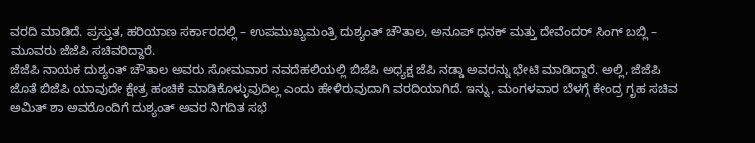ವರದಿ ಮಾಡಿದೆ. ಪ್ರಸ್ತುತ, ಹರಿಯಾಣ ಸರ್ಕಾರದಲ್ಲಿ – ಉಪಮುಖ್ಯಮಂತ್ರಿ ದುಶ್ಯಂತ್ ಚೌತಾಲ, ಅನೂಪ್ ಧನಕ್ ಮತ್ತು ದೇವೆಂದರ್ ಸಿಂಗ್ ಬಬ್ಲಿ – ಮೂವರು ಜೆಜೆಪಿ ಸಚಿವರಿದ್ದಾರೆ.
ಜೆಜೆಪಿ ನಾಯಕ ದುಶ್ಯಂತ್ ಚೌತಾಲ ಅವರು ಸೋಮವಾರ ನವದೆಹಲಿಯಲ್ಲಿ ಬಿಜೆಪಿ ಅಧ್ಯಕ್ಷ ಜೆಪಿ ನಡ್ಡಾ ಅವರನ್ನು ಭೇಟಿ ಮಾಡಿದ್ದಾರೆ. ಅಲ್ಲಿ, ಜೆಜೆಪಿ ಜೊತೆ ಬಿಜೆಪಿ ಯಾವುದೇ ಕ್ಷೇತ್ರ ಹಂಚಿಕೆ ಮಾಡಿಕೊಳ್ಳುವುದಿಲ್ಲ ಎಂದು ಹೇಳಿರುವುದಾಗಿ ವರದಿಯಾಗಿದೆ. ಇನ್ನು, ಮಂಗಳವಾರ ಬೆಳಗ್ಗೆ ಕೇಂದ್ರ ಗೃಹ ಸಚಿವ ಅಮಿತ್ ಶಾ ಅವರೊಂದಿಗೆ ದುಶ್ಯಂತ್ ಅವರ ನಿಗದಿತ ಸಭೆ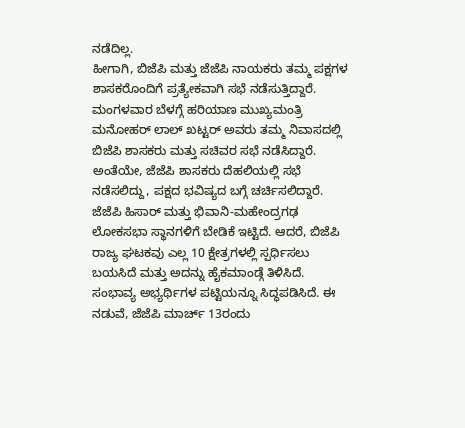ನಡೆದಿಲ್ಲ.
ಹೀಗಾಗಿ, ಬಿಜೆಪಿ ಮತ್ತು ಜೆಜೆಪಿ ನಾಯಕರು ತಮ್ಮ ಪಕ್ಷಗಳ ಶಾಸಕರೊಂದಿಗೆ ಪ್ರತ್ಯೇಕವಾಗಿ ಸಭೆ ನಡೆಸುತ್ತಿದ್ದಾರೆ. ಮಂಗಳವಾರ ಬೆಳಗ್ಗೆ ಹರಿಯಾಣ ಮುಖ್ಯಮಂತ್ರಿ ಮನೋಹರ್ ಲಾಲ್ ಖಟ್ಟರ್ ಅವರು ತಮ್ಮ ನಿವಾಸದಲ್ಲಿ ಬಿಜೆಪಿ ಶಾಸಕರು ಮತ್ತು ಸಚಿವರ ಸಭೆ ನಡೆಸಿದ್ದಾರೆ. ಅಂತೆಯೇ, ಜೆಜೆಪಿ ಶಾಸಕರು ದೆಹಲಿಯಲ್ಲಿ ಸಭೆ ನಡೆಸಲಿದ್ದು, ಪಕ್ಷದ ಭವಿಷ್ಯದ ಬಗ್ಗೆ ಚರ್ಚಿಸಲಿದ್ದಾರೆ.
ಜೆಜೆಪಿ ಹಿಸಾರ್ ಮತ್ತು ಭಿವಾನಿ-ಮಹೇಂದ್ರಗಢ ಲೋಕಸಭಾ ಸ್ಥಾನಗಳಿಗೆ ಬೇಡಿಕೆ ಇಟ್ಟಿದೆ. ಆದರೆ, ಬಿಜೆಪಿ ರಾಜ್ಯ ಘಟಕವು ಎಲ್ಲ 10 ಕ್ಷೇತ್ರಗಳಲ್ಲಿ ಸ್ಪರ್ಧಿಸಲು ಬಯಸಿದೆ ಮತ್ತು ಅದನ್ನು ಹೈಕಮಾಂಡ್ಗೆ ತಿಳಿಸಿದೆ. ಸಂಭಾವ್ಯ ಅಭ್ಯರ್ಥಿಗಳ ಪಟ್ಟಿಯನ್ನೂ ಸಿದ್ಧಪಡಿಸಿದೆ. ಈ ನಡುವೆ, ಜೆಜೆಪಿ ಮಾರ್ಚ್ 13ರಂದು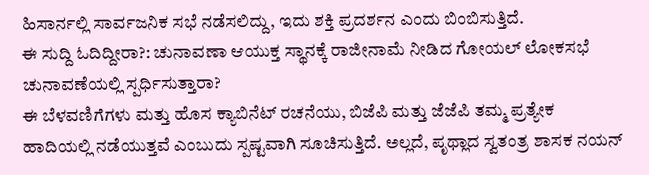ಹಿಸಾರ್ನಲ್ಲಿ ಸಾರ್ವಜನಿಕ ಸಭೆ ನಡೆಸಲಿದ್ದು, ಇದು ಶಕ್ತಿ ಪ್ರದರ್ಶನ ಎಂದು ಬಿಂಬಿಸುತ್ತಿದೆ.
ಈ ಸುದ್ದಿ ಓದಿದ್ದೀರಾ?: ಚುನಾವಣಾ ಆಯುಕ್ತ ಸ್ಥಾನಕ್ಕೆ ರಾಜೀನಾಮೆ ನೀಡಿದ ಗೋಯಲ್ ಲೋಕಸಭೆ ಚುನಾವಣೆಯಲ್ಲಿ ಸ್ಪರ್ಧಿಸುತ್ತಾರಾ?
ಈ ಬೆಳವಣಿಗೆಗಳು ಮತ್ತು ಹೊಸ ಕ್ಯಾಬಿನೆಟ್ ರಚನೆಯು, ಬಿಜೆಪಿ ಮತ್ತು ಜೆಜೆಪಿ ತಮ್ಮ ಪ್ರತ್ಯೇಕ ಹಾದಿಯಲ್ಲಿ ನಡೆಯುತ್ತವೆ ಎಂಬುದು ಸ್ಪಷ್ಟವಾಗಿ ಸೂಚಿಸುತ್ತಿದೆ. ಅಲ್ಲದೆ, ಪೃಥ್ಲಾದ ಸ್ವತಂತ್ರ ಶಾಸಕ ನಯನ್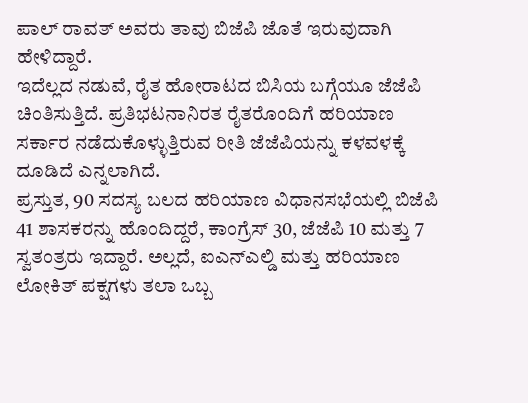ಪಾಲ್ ರಾವತ್ ಅವರು ತಾವು ಬಿಜೆಪಿ ಜೊತೆ ಇರುವುದಾಗಿ ಹೇಳಿದ್ದಾರೆ.
ಇದೆಲ್ಲದ ನಡುವೆ, ರೈತ ಹೋರಾಟದ ಬಿಸಿಯ ಬಗ್ಗೆಯೂ ಜೆಜೆಪಿ ಚಿಂತಿಸುತ್ತಿದೆ. ಪ್ರತಿಭಟನಾನಿರತ ರೈತರೊಂದಿಗೆ ಹರಿಯಾಣ ಸರ್ಕಾರ ನಡೆದುಕೊಳ್ಳುತ್ತಿರುವ ರೀತಿ ಜೆಜೆಪಿಯನ್ನು ಕಳವಳಕ್ಕೆ ದೂಡಿದೆ ಎನ್ನಲಾಗಿದೆ.
ಪ್ರಸ್ತುತ, 90 ಸದಸ್ಯ ಬಲದ ಹರಿಯಾಣ ವಿಧಾನಸಭೆಯಲ್ಲಿ ಬಿಜೆಪಿ 41 ಶಾಸಕರನ್ನು ಹೊಂದಿದ್ದರೆ, ಕಾಂಗ್ರೆಸ್ 30, ಜೆಜೆಪಿ 10 ಮತ್ತು 7 ಸ್ವತಂತ್ರರು ಇದ್ದಾರೆ. ಅಲ್ಲದೆ, ಐಎನ್ಎಲ್ಡಿ ಮತ್ತು ಹರಿಯಾಣ ಲೋಕಿತ್ ಪಕ್ಷಗಳು ತಲಾ ಒಬ್ಬ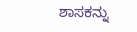ಶಾಸಕನ್ನು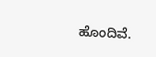ಹೊಂದಿವೆ.